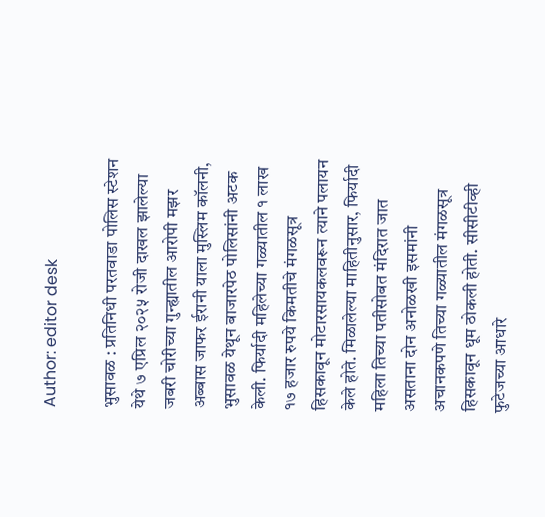Author: editor desk

भुसावळ : प्रतिनिधी परतवाडा पोलिस स्टेशन येथे ७ एप्रिल २०२५ रोजी दाखल झालेल्या जबरी चोरीच्या गुन्ह्यातील आरोपी मझर अब्बास जाफर ईरानी याला मुस्लिम कॉलनी, भुसावळ येथून बाजारपेठ पोलिसांनी अटक केली. फिर्यादी महिलेच्या गळ्यातील १ लाख १७ हजार रुपये किमतीचे मंगळसूत्र हिसकावून मोटारसायकलवरून त्याने पलायन केले होते. मिळालेल्या माहितीनुसार, फिर्यादी महिला तिच्या पतीसोबत मंदिरात जात असताना दोन अनोळखी इसमांनी अचानकपणे तिच्या गळ्यातील मंगळसूत्र हिसकावून धूम ठोकली होती. सीसीटीव्ही फुटेजच्या आधारे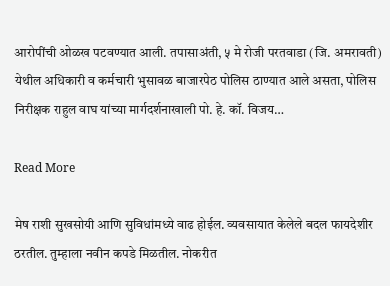आरोपींची ओळख पटवण्यात आली. तपासाअंती, ५ मे रोजी परतवाडा (जि. अमरावती) येथील अधिकारी व कर्मचारी भुसावळ बाजारपेठ पोलिस ठाण्यात आले असता, पोलिस निरीक्षक राहुल वाघ यांच्या मार्गदर्शनाखाली पो. हे. कॉ. विजय…

Read More

मेष राशी सुखसोयी आणि सुविधांमध्ये वाढ होईल. व्यवसायात केलेले बदल फायदेशीर ठरतील. तुम्हाला नवीन कपडे मिळतील. नोकरीत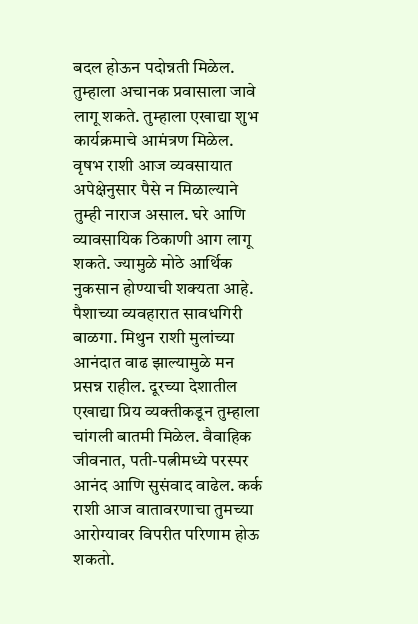बदल होऊन पदोन्नती मिळेल. तुम्हाला अचानक प्रवासाला जावे लागू शकते. तुम्हाला एखाद्या शुभ कार्यक्रमाचे आमंत्रण मिळेल. वृषभ राशी आज व्यवसायात अपेक्षेनुसार पैसे न मिळाल्याने तुम्ही नाराज असाल. घरे आणि व्यावसायिक ठिकाणी आग लागू शकते. ज्यामुळे मोठे आर्थिक नुकसान होण्याची शक्यता आहे. पैशाच्या व्यवहारात सावधगिरी बाळगा. मिथुन राशी मुलांच्या आनंदात वाढ झाल्यामुळे मन प्रसन्न राहील. दूरच्या देशातील एखाद्या प्रिय व्यक्तीकडून तुम्हाला चांगली बातमी मिळेल. वैवाहिक जीवनात, पती-पत्नीमध्ये परस्पर आनंद आणि सुसंवाद वाढेल. कर्क राशी आज वातावरणाचा तुमच्या आरोग्यावर विपरीत परिणाम होऊ शकतो.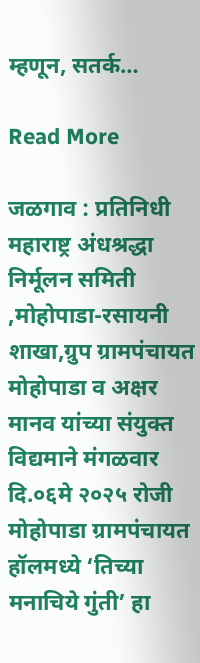म्हणून, सतर्क…

Read More

जळगाव : प्रतिनिधी महाराष्ट्र अंधश्रद्धा निर्मूलन समिती ,मोहोपाडा-रसायनी शाखा,ग्रुप ग्रामपंचायत मोहोपाडा व अक्षर मानव यांच्या संयुक्त विद्यमाने मंगळवार दि.०६मे २०२५ रोजी मोहोपाडा ग्रामपंचायत हॉलमध्ये ‘तिच्या मनाचिये गुंती’ हा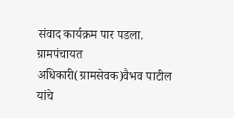संवाद कार्यक्रम पार पडला. ग्रामपंचायत अधिकारी(ग्रामसेवक)वैभव पाटील यांचे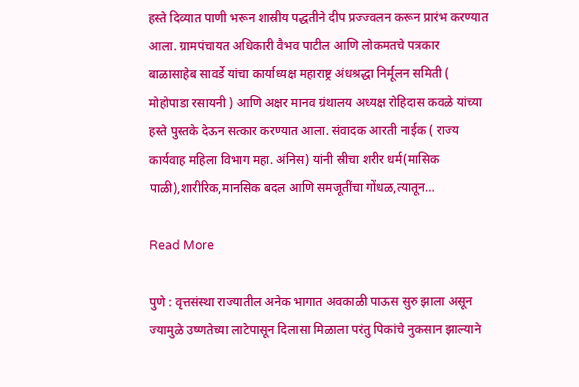हस्ते दिव्यात पाणी भरून शास्रीय पद्धतीने दीप प्रज्ज्वलन करून प्रारंभ करण्यात आला. ग्रामपंचायत अधिकारी वैभव पाटील आणि लोकमतचे पत्रकार बाळासाहेब सावर्डे यांचा कार्याध्यक्ष महाराष्ट्र अंधश्रद्धा निर्मूलन समिती ( मोहोपाडा रसायनी ) आणि अक्षर मानव ग्रंथालय अध्यक्ष रोहिदास कवळे यांच्या हस्ते पुस्तके देऊन सत्कार करण्यात आला. संवादक आरती नाईक ( राज्य कार्यवाह महिला विभाग महा. अंनिस) यांनी स्रीचा शरीर धर्म(मासिक पाळी),शारीरिक,मानसिक बदल आणि समजूतींचा गोंधळ,त्यातून…

Read More

पुणे : वृत्तसंस्था राज्यातील अनेक भागात अवकाळी पाऊस सुरु झाला असून ज्यामुळे उष्णतेच्या लाटेपासून दिलासा मिळाला परंतु पिकांचे नुकसान झाल्याने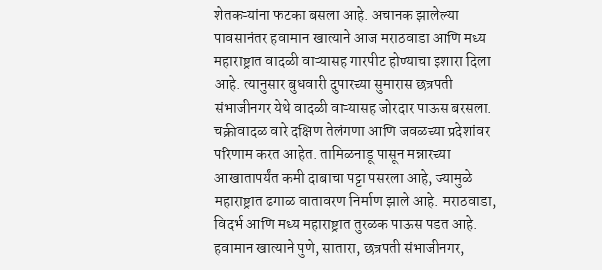शेतकऱ्यांना फटका बसला आहे. अचानक झालेल्या पावसानंतर हवामान खात्याने आज मराठवाडा आणि मध्य महाराष्ट्रात वादळी वाऱ्यासह गारपीट होण्याचा इशारा दिला आहे. त्यानुसार बुधवारी दुपारच्या सुमारास छत्रपती संभाजीनगर येथे वादळी वाऱ्यासह जोरदार पाऊस बरसला. चक्रीवादळ वारे दक्षिण तेलंगणा आणि जवळच्या प्रदेशांवर परिणाम करत आहेत. तामिळनाडू पासून मन्नारच्या आखातापर्यंत कमी दाबाचा पट्टा पसरला आहे, ज्यामुळे महाराष्ट्रात ढगाळ वातावरण निर्माण झाले आहे. मराठवाडा, विदर्भ आणि मध्य महाराष्ट्रात तुरळक पाऊस पडत आहे. हवामान खात्याने पुणे, सातारा, छत्रपती संभाजीनगर,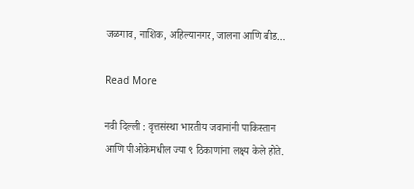जळगाव, नाशिक, अहिल्यानगर, जालना आणि बीड…

Read More

नवी दिल्ली : वृत्तसंस्था भारतीय जवानांनी पाकिस्तान आणि पीओकेमधील ज्या ९ ठिकाणांना लक्ष्य केले होते.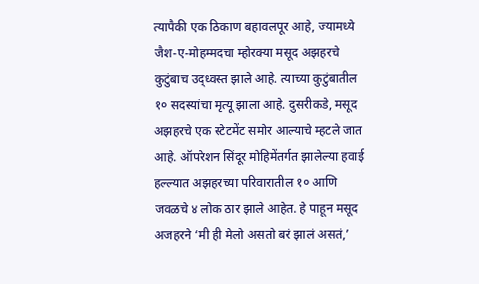त्यापैकी एक ठिकाण बहावलपूर आहे, ज्यामध्ये जैश-ए-मोहम्मदचा म्होरक्या मसूद अझहरचे कुटुंबाच उद्ध्वस्त झाले आहे. त्याच्या कुटुंबातील १० सदस्यांचा मृत्यू झाला आहे. दुसरीकडे, मसूद अझहरचे एक स्टेटमेंट समोर आल्याचे म्हटले जात आहे. ऑपरेशन सिंदूर मोहिमेंतर्गत झालेल्या हवाई हल्ल्यात अझहरच्या परिवारातील १० आणि जवळचे ४ लोक ठार झाले आहेत. हे पाहून मसूद अजहरने ‘मी ही मेलो असतो बरं झालं असतं,’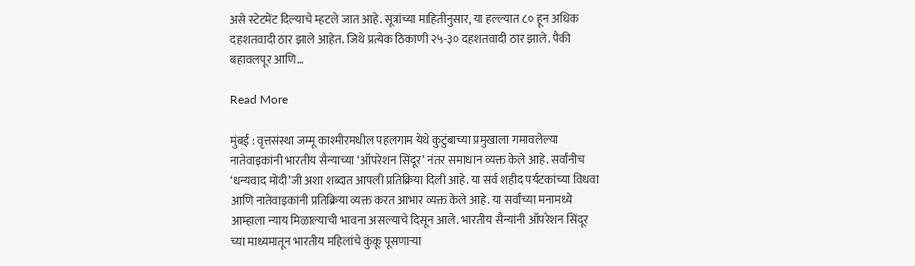असे स्टेटमेंट दिल्याचे म्हटले जात आहे. सूत्रांच्या माहितीनुसार, या हल्ल्यात ८० हून अधिक दहशतवादी ठार झाले आहेत. जिथे प्रत्येक ठिकाणी २५-३० दहशतवादी ठार झाले. पैकी बहावलपूर आणि…

Read More

मुंबई : वृत्तसंस्था जम्मू काश्मीरमधील पहलगाम येथे कुटुंबाच्या प्रमुखाला गमावलेल्या नातेवाइकांनी भारतीय सैन्याच्या ‘ऑपरेशन सिंदूर’ नंतर समाधान व्यक्त केले आहे. सर्वांनीच ‘धन्यवाद मोदी’जी अशा शब्दात आपली प्रतिक्रिया दिली आहे. या सर्व शहीद पर्यटकांच्या विधवा आणि नातेवाइकांनी प्रतिक्रिया व्यक्त करत आभार व्यक्त केले आहे. या सर्वांच्या मनामध्ये आम्हाला न्याय मिळाल्याची भावना असल्याचे दिसून आले. भारतीय सैन्यांनी ऑपरेशन सिंदूर च्या माध्यमातून भारतीय महिलांचे कुंकू पूसणाऱ्या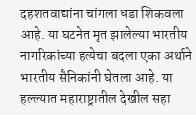दहशतवाद्यांना चांगला धडा शिकवला आहे. या घटनेत मृत झालेल्या भारतीय नागरिकांच्या हत्येचा बदला एका अर्थाने भारतीय सैनिकांनी घेतला आहे. या हल्ल्यात महाराष्ट्रातील देखील सहा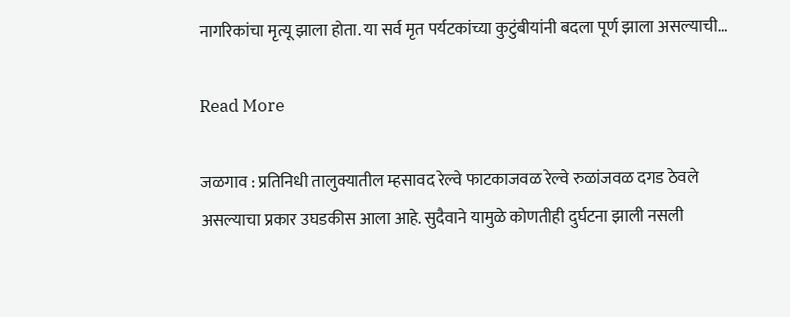नागरिकांचा मृत्यू झाला होता. या सर्व मृत पर्यटकांच्या कुटुंबीयांनी बदला पूर्ण झाला असल्याची…

Read More

जळगाव : प्रतिनिधी तालुक्यातील म्हसावद रेल्वे फाटकाजवळ रेल्वे रुळांजवळ दगड ठेवले असल्याचा प्रकार उघडकीस आला आहे. सुदैवाने यामुळे कोणतीही दुर्घटना झाली नसली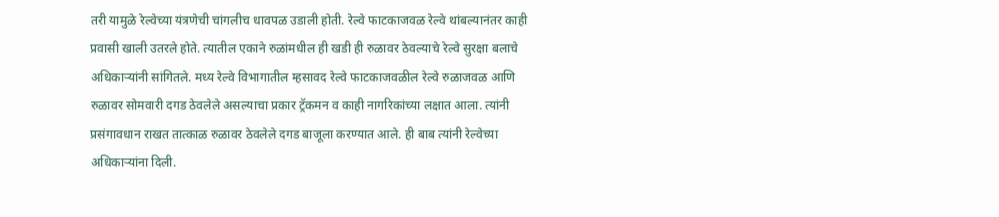तरी यामुळे रेल्वेच्या यंत्रणेची चांगलीच धावपळ उडाली होती. रेल्वे फाटकाजवळ रेल्वे थांबल्यानंतर काही प्रवासी खाली उतरले होते. त्यातील एकाने रुळांमधील ही खडी ही रुळावर ठेवल्याचे रेल्वे सुरक्षा बलाचे अधिकाऱ्यांनी सांगितले. मध्य रेल्वे विभागातील म्हसावद रेल्वे फाटकाजवळील रेल्वे रुळाजवळ आणि रुळावर सोमवारी दगड ठेवलेले असल्याचा प्रकार ट्रॅकमन व काही नागरिकांच्या लक्षात आला. त्यांनी प्रसंगावधान राखत तात्काळ रुळावर ठेवलेले दगड बाजूला करण्यात आले. ही बाब त्यांनी रेल्वेच्या अधिकाऱ्यांना दिली.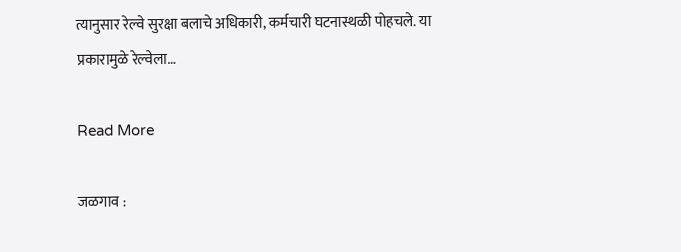त्यानुसार रेल्वे सुरक्षा बलाचे अधिकारी, कर्मचारी घटनास्थळी पोहचले. या प्रकारामुळे रेल्वेला…

Read More

जळगाव :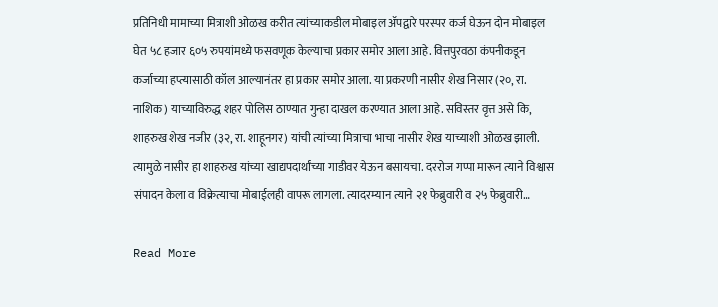प्रतिनिधी मामाच्या मित्राशी ओळख करीत त्यांच्याकडील मोबाइल ॲपद्वारे परस्पर कर्ज घेऊन दोन मोबाइल घेत ५८ हजार ६०५ रुपयांमध्ये फसवणूक केल्याचा प्रकार समोर आला आहे. वित्तपुरवठा कंपनीकडून कर्जाच्या हप्त्यासाठी कॉल आल्यानंतर हा प्रकार समोर आला. या प्रकरणी नासीर शेख निसार (२०, रा. नाशिक) याच्याविरुद्ध शहर पोलिस ठाण्यात गुन्हा दाखल करण्यात आला आहे. सविस्तर वृत्त असे कि, शाहरुख शेख नजीर (३२, रा. शाहूनगर) यांची त्यांच्या मित्राचा भाचा नासीर शेख याच्याशी ओळख झाली. त्यामुळे नासीर हा शाहरुख यांच्या खाद्यपदार्थांच्या गाडीवर येऊन बसायचा. दररोज गप्पा मारून त्याने विश्वास संपादन केला व विक्रेत्याचा मोबाईलही वापरू लागला. त्यादरम्यान त्याने २१ फेब्रुवारी व २५ फेब्रुवारी…

Read More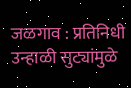जळगाव : प्रतिनिधी उन्हाळी सुट्यांमुळे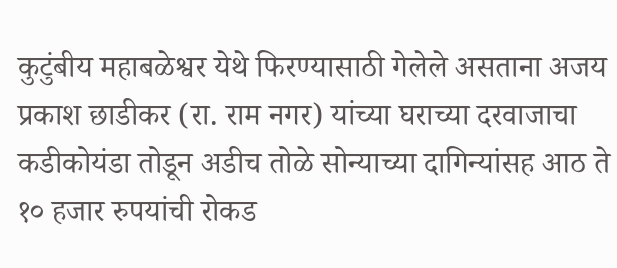कुटुंबीय महाबळेश्वर येथे फिरण्यासाठी गेलेले असताना अजय प्रकाश छाडीकर (रा. राम नगर) यांच्या घराच्या दरवाजाचा कडीकोयंडा तोडून अडीच तोळे सोन्याच्या दागिन्यांसह आठ ते १० हजार रुपयांची रोकड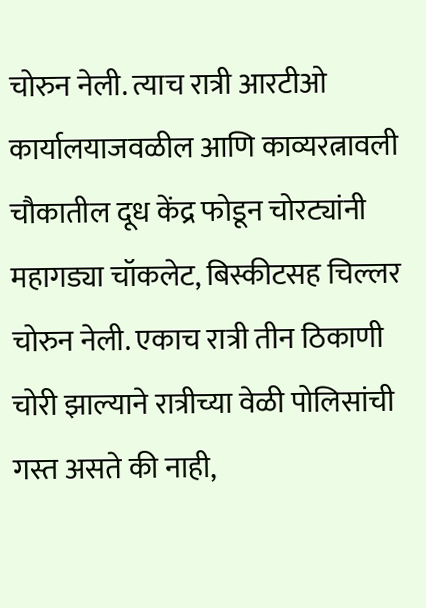चोरुन नेली. त्याच रात्री आरटीओ कार्यालयाजवळील आणि काव्यरत्नावली चौकातील दूध केंद्र फोडून चोरट्यांनी महागड्या चॉकलेट, बिस्कीटसह चिल्लर चोरुन नेली. एकाच रात्री तीन ठिकाणी चोरी झाल्याने रात्रीच्या वेळी पोलिसांची गस्त असते की नाही,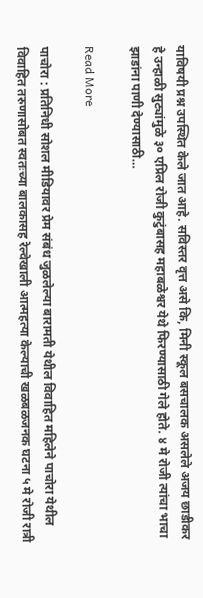याविषयी प्रश्न उपस्थित केले जात आहे. सविस्तर वृत्त असे कि, मिनी स्कूल बसचालक असलेले अजय छाडीकर हे उन्हाळी सुट्यांमुळे ३० एप्रिल रोजी कुटुंबासह महाबळेश्वर येथे फिरण्यासाठी गेले होते. ४ मे रोजी त्यांचा भाचा झाडांना पाणी देण्यासाठी…

Read More

पाचोरा : प्रतिनिधी सोशल मीडियावर प्रेम संबंध जुळलेल्या बारामती येथील विवाहित महिलेने पाचोरा येथील विवाहित तरुणासोबत स्वतःच्या बालकासह रेल्वेखाली आत्महत्या केल्याची खळबळजनक घटना ५ मे रोजी रात्री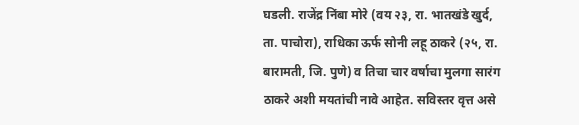घडली. राजेंद्र निंबा मोरे (वय २३, रा. भातखंडे खुर्द, ता. पाचोरा), राधिका ऊर्फ सोनी लहू ठाकरे (२५, रा. बारामती, जि. पुणे) व तिचा चार वर्षाचा मुलगा सारंग ठाकरे अशी मयतांची नावे आहेत. सविस्तर वृत्त असे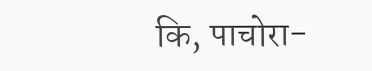कि, पाचोरा-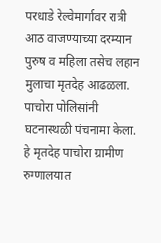परधाडे रेल्वेमार्गावर रात्री आठ वाजण्याच्या दरम्यान पुरुष व महिला तसेच लहान मुलाचा मृतदेह आढळला. पाचोरा पोलिसांनी घटनास्थळी पंचनामा केला. हे मृतदेह पाचोरा ग्रामीण रुग्णालयात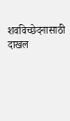शवविच्छेदनासाठी दाखल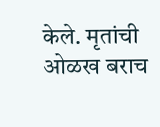केले. मृतांची ओळख बराच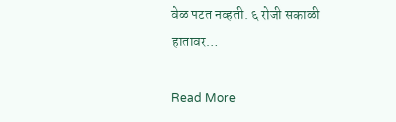वेळ पटत नव्हती. ६ रोजी सकाळी हातावर…

Read More